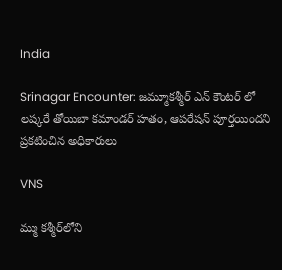India

Srinagar Encounter: జ‌మ్మూకశ్మీర్ ఎన్ కౌంట‌ర్ లో ల‌ష్క‌రే తోయిబా క‌మాండ‌ర్ హ‌తం, ఆప‌రేష‌న్ పూర్త‌యింద‌ని ప్ర‌క‌టించిన అధికారులు

VNS

మ్ము కశ్మీర్‌లోని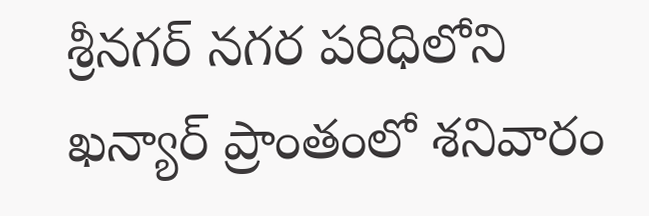శ్రీనగర్ నగర పరిధిలోని ఖన్యార్ ప్రాంతంలో శనివారం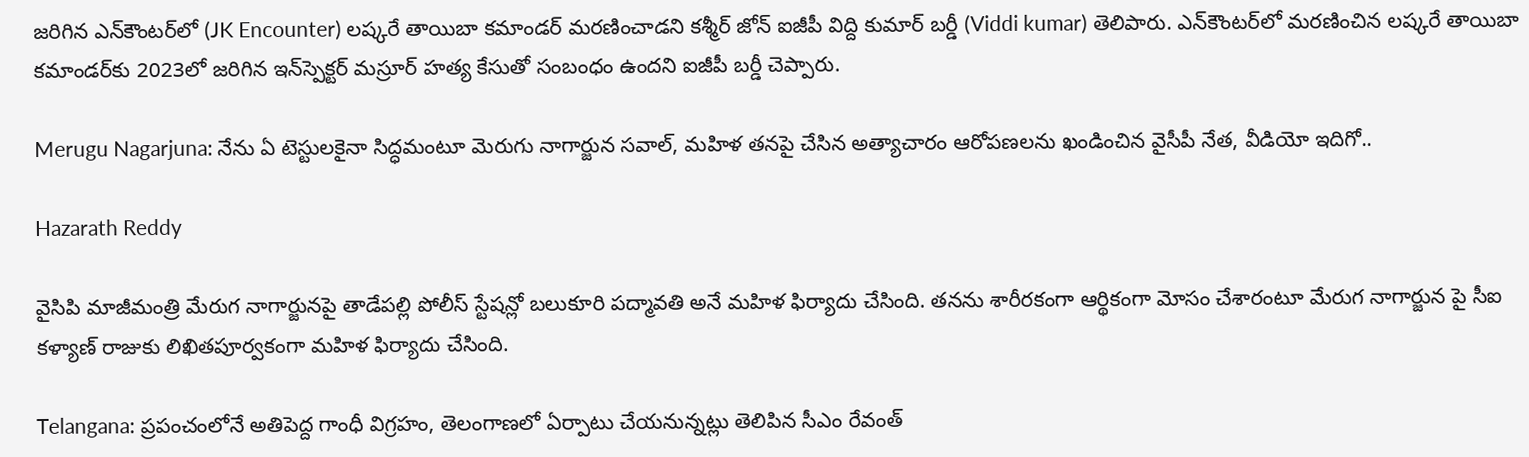జరిగిన ఎన్‌కౌంటర్‌లో (JK Encounter) లష్కరే తాయిబా కమాండర్ మరణించాడని కశ్మీర్ జోన్ ఐజీపీ విద్ది కుమార్ బర్డీ (Viddi kumar) తెలిపారు. ఎన్‌కౌంటర్‌లో మరణించిన లష్కరే తాయిబా కమాండర్‌కు 2023లో జరిగిన ఇన్‌స్పెక్టర్ మస్రూర్ హత్య కేసుతో సంబంధం ఉందని ఐజీపీ బర్డీ చెప్పారు.

Merugu Nagarjuna: నేను ఏ టెస్టులకైనా సిద్ధమంటూ మెరుగు నాగార్జున సవాల్, మహిళ తనపై చేసిన అత్యాచారం ఆరోపణలను ఖండించిన వైసీపీ నేత, వీడియో ఇదిగో..

Hazarath Reddy

వైసిపి మాజీమంత్రి మేరుగ నాగార్జునపై తాడేపల్లి పోలీస్ స్టేషన్లో బలుకూరి పద్మావతి అనే మహిళ ఫిర్యాదు చేసింది. తనను శారీరకంగా ఆర్థికంగా మోసం చేశారంటూ మేరుగ నాగార్జున పై సీఐ కళ్యాణ్ రాజుకు లిఖితపూర్వకంగా మహిళ ఫిర్యాదు చేసింది.

Telangana: ప్రపంచంలోనే అతిపెద్ద గాంధీ విగ్రహం, తెలంగాణలో ఏర్పాటు చేయనున్నట్లు తెలిపిన సీఎం రేవంత్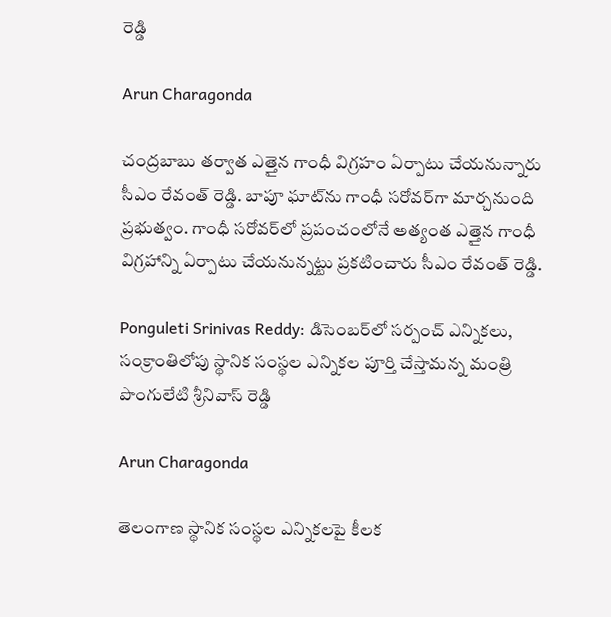రెడ్డి

Arun Charagonda

చంద్రబాబు తర్వాత ఎత్తైన గాంధీ విగ్రహం ఏర్పాటు చేయనున్నారు సీఎం రేవంత్ రెడ్డి. బాపూ ఘాట్‌ను గాంధీ సరోవర్‌గా మార్చనుంది ప్రభుత్వం. గాంధీ సరోవర్‌లో ప్రపంచంలోనే అత్యంత ఎత్తైన గాంధీ విగ్రహాన్ని ఏర్పాటు చేయనున్నట్టు ప్రకటించారు సీఎం రేవంత్ రెడ్డి.

Ponguleti Srinivas Reddy: డిసెంబర్‌లో సర్పంచ్ ఎన్నికలు, సంక్రాంతిలోపు స్థానిక సంస్థల ఎన్నికల పూర్తి చేస్తామన్న మంత్రి పొంగులేటి శ్రీనివాస్ రెడ్డి

Arun Charagonda

తెలంగాణ స్థానిక సంస్థల ఎన్నికలపై కీలక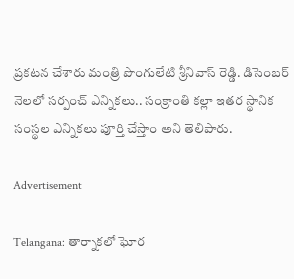ప్రకటన చేశారు మంత్రి పొంగులేటి శ్రీనివాస్ రెడ్డి. డిసెంబర్ నెలలో సర్పంచ్ ఎన్నికలు.. సంక్రాంతి కల్లా ఇతర స్థానిక సంస్థల ఎన్నికలు పూర్తి చేస్తాం అని తెలిపారు.

Advertisement

Telangana: తార్నాకలో ఘోర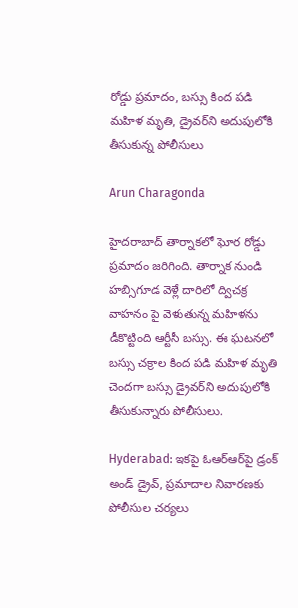రోడ్డు ప్రమాదం, బస్సు కింద పడి మహిళ మృతి, డ్రైవర్‌ని అదుపులోకి తీసుకున్న పోలీసులు

Arun Charagonda

హైదరాబాద్ తార్నాకలో ఘోర రోడ్డు ప్రమాదం జరిగింది. తార్నాక నుండి హబ్సిగూడ వెళ్లే దారిలో ద్విచక్ర వాహనం పై వెళుతున్న మహిళను డీకొట్టింది ఆర్టీసీ బస్సు. ఈ ఘటనలో బస్సు చక్రాల కింద పడి మహిళ మృతి చెందగా బస్సు డ్రైవర్‌ని అదుపులోకి తీసుకున్నారు పోలీసులు.

Hyderabad: ఇకపై ఓఆర్ఆర్‌పై డ్రంక్ అండ్ డ్రైవ్, ప్రమాదాల నివారణకు పోలీసుల చర్యలు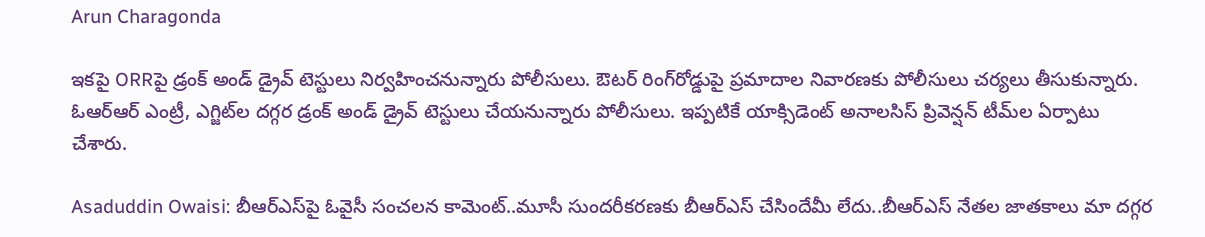Arun Charagonda

ఇకపై ORRపై డ్రంక్‌ అండ్‌ డ్రైవ్‌ టెస్టులు నిర్వహించనున్నారు పోలీసులు. ఔటర్‌ రింగ్‌రోడ్డుపై ప్రమాదాల నివారణకు పోలీసులు చర్యలు తీసుకున్నారు. ఓఆర్ఆర్ ఎంట్రీ, ఎగ్జిట్‌ల దగ్గర డ్రంక్‌ అండ్‌ డ్రైవ్‌ టెస్టులు చేయనున్నారు పోలీసులు. ఇప్పటికే యాక్సిడెంట్‌ అనాలసిస్‌ ప్రివెన్షన్‌ టీమ్‌ల ఏర్పాటు చేశారు.

Asaduddin Owaisi: బీఆర్ఎస్‌పై ఓవైసీ సంచలన కామెంట్..మూసీ సుందరీకరణకు బీఆర్ఎస్ చేసిందేమీ లేదు..బీఆర్ఎస్ నేతల జాతకాలు మా దగ్గర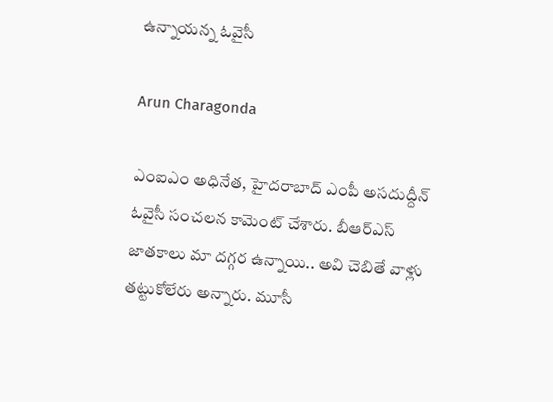ఉన్నాయన్న ఓవైసీ

Arun Charagonda

ఎంఐఎం అధినేత, హైదరాబాద్ ఎంపీ అసదుద్దీన్ ఓవైసీ సంచలన కామెంట్ చేశారు. బీఆర్ఎస్ జాతకాలు మా దగ్గర ఉన్నాయి.. అవి చెబితే వాళ్లు తట్టుకోలేరు అన్నారు. మూసీ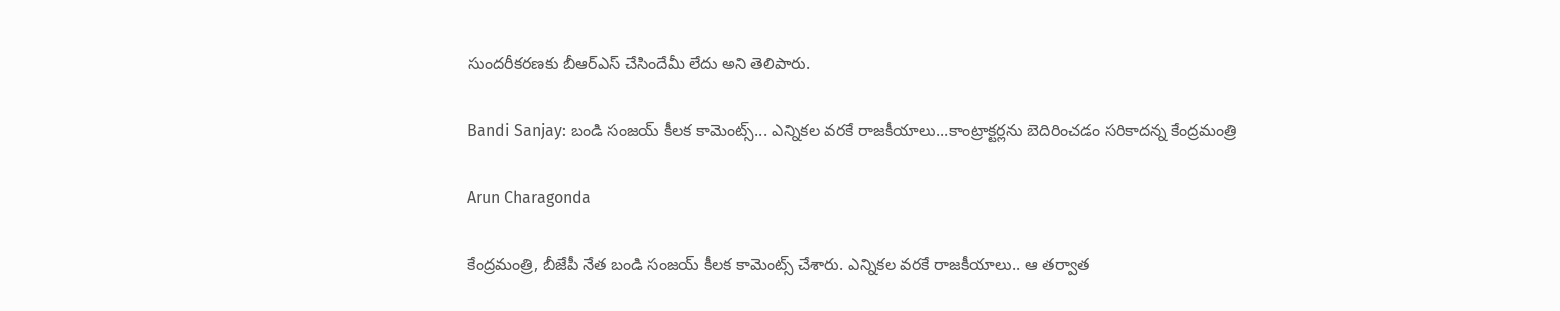సుందరీకరణకు బీఆర్ఎస్ చేసిందేమీ లేదు అని తెలిపారు.

Bandi Sanjay: బండి సంజయ్ కీలక కామెంట్స్... ఎన్నికల వరకే రాజకీయాలు...కాంట్రాక్టర్లను బెదిరించడం సరికాదన్న కేంద్రమంత్రి

Arun Charagonda

కేంద్రమంత్రి, బీజేపీ నేత బండి సంజయ్ కీలక కామెంట్స్ చేశారు. ఎన్నికల వరకే రాజకీయాలు.. ఆ తర్వాత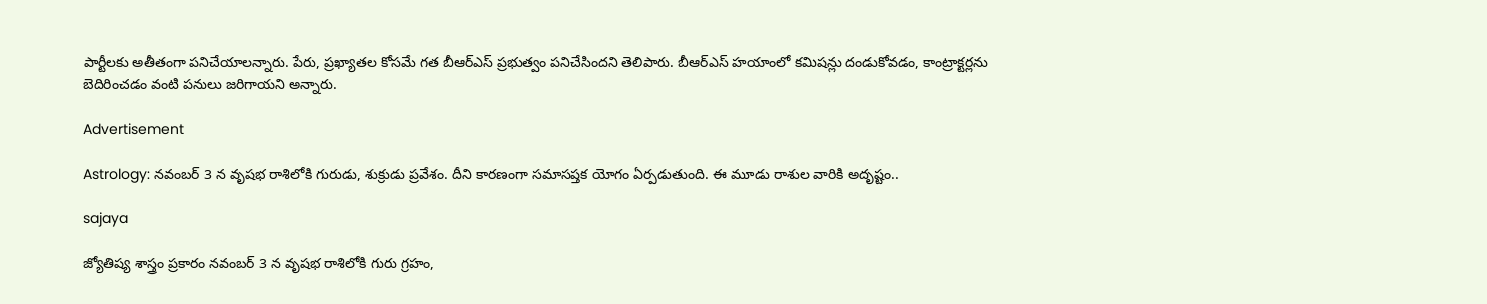పార్టీలకు అతీతంగా పనిచేయాలన్నారు. పేరు, ప్రఖ్యాతల కోసమే గత బీఆర్ఎస్ ప్రభుత్వం పనిచేసిందని తెలిపారు. బీఆర్ఎస్ హయాంలో కమిషన్లు దండుకోవడం, కాంట్రాక్టర్లను బెదిరించడం వంటి పనులు జరిగాయని అన్నారు.

Advertisement

Astrology: నవంబర్ 3 న వృషభ రాశిలోకి గురుడు, శుక్రుడు ప్రవేశం. దీని కారణంగా సమాసప్తక యోగం ఏర్పడుతుంది. ఈ మూడు రాశుల వారికి అదృష్టం..

sajaya

జ్యోతిష్య శాస్త్రం ప్రకారం నవంబర్ 3 న వృషభ రాశిలోకి గురు గ్రహం,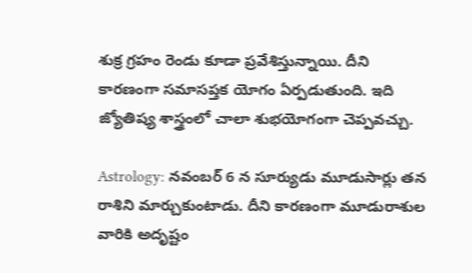శుక్ర గ్రహం రెండు కూడా ప్రవేశిస్తున్నాయి. దీని కారణంగా సమాసప్తక యోగం ఏర్పడుతుంది. ఇది జ్యోతిష్య శాస్త్రంలో చాలా శుభయోగంగా చెప్పవచ్చు.

Astrology: నవంబర్ 6 న సూర్యుడు మూడుసార్లు తన రాశిని మార్చుకుంటాడు. దీని కారణంగా మూడురాశుల వారికి అదృష్టం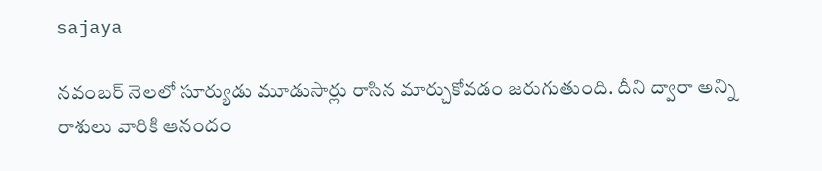sajaya

నవంబర్ నెలలో సూర్యుడు మూడుసార్లు రాసిన మార్చుకోవడం జరుగుతుంది. దీని ద్వారా అన్ని రాశులు వారికి ఆనందం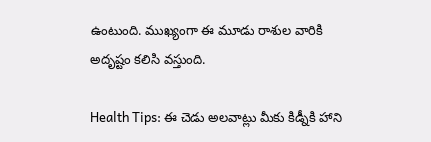ఉంటుంది. ముఖ్యంగా ఈ మూడు రాశుల వారికి అదృష్టం కలిసి వస్తుంది.

Health Tips: ఈ చెడు అలవాట్లు మీకు కిడ్నీకి హాని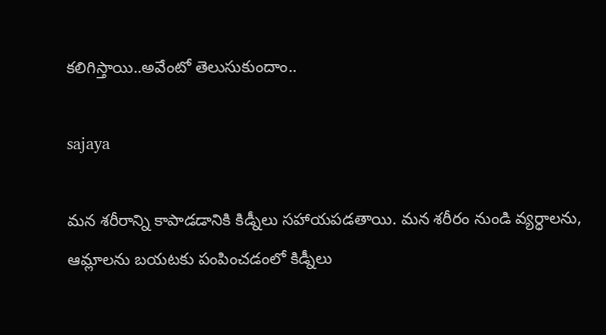కలిగిస్తాయి..అవేంటో తెలుసుకుందాం..

sajaya

మన శరీరాన్ని కాపాడడానికి కిడ్నీలు సహాయపడతాయి. మన శరీరం నుండి వ్యర్ధాలను, ఆమ్లాలను బయటకు పంపించడంలో కిడ్నీలు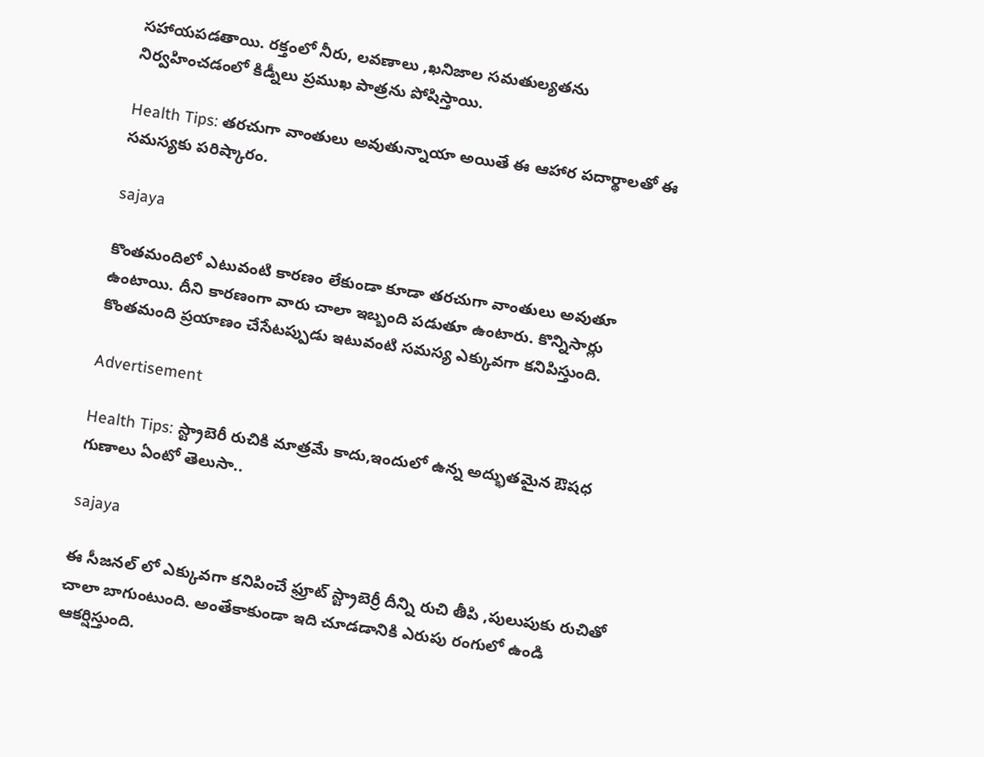సహాయపడతాయి. రక్తంలో నీరు, లవణాలు ,ఖనిజాల సమతుల్యతను నిర్వహించడంలో కిడ్నీలు ప్రముఖ పాత్రను పోషిస్తాయి.

Health Tips: తరచుగా వాంతులు అవుతున్నాయా అయితే ఈ ఆహార పదార్థాలతో ఈ సమస్యకు పరిష్కారం.

sajaya

కొంతమందిలో ఎటువంటి కారణం లేకుండా కూడా తరచుగా వాంతులు అవుతూ ఉంటాయి. దీని కారణంగా వారు చాలా ఇబ్బంది పడుతూ ఉంటారు. కొన్నిసార్లు కొంతమంది ప్రయాణం చేసేటప్పుడు ఇటువంటి సమస్య ఎక్కువగా కనిపిస్తుంది.

Advertisement

Health Tips: స్ట్రాబెరీ రుచికి మాత్రమే కాదు,ఇందులో ఉన్న అద్భుతమైన ఔషధ గుణాలు ఏంటో తెలుసా..

sajaya

ఈ సీజనల్ లో ఎక్కువగా కనిపించే ఫ్రూట్ స్ట్రాబెర్రీ దీన్ని రుచి తీపి ,పులుపుకు రుచితో చాలా బాగుంటుంది. అంతేకాకుండా ఇది చూడడానికి ఎరుపు రంగులో ఉండి ఆకర్షిస్తుంది.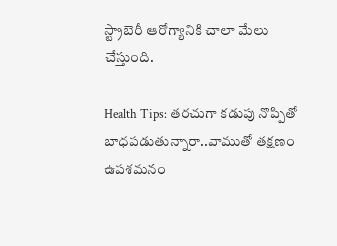స్ట్రాబెరీ ఆరోగ్యానికి చాలా మేలు చేస్తుంది.

Health Tips: తరచుగా కడుపు నొప్పితో బాధపడుతున్నారా..వాముతో తక్షణం ఉపశమనం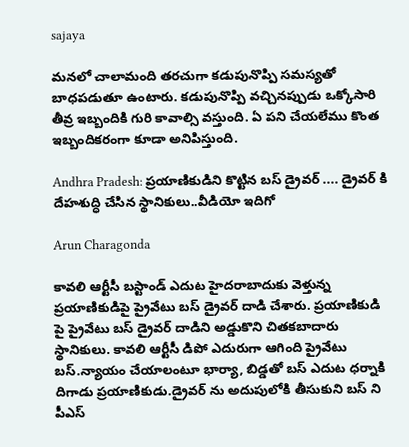sajaya

మనలో చాలామంది తరచుగా కడుపునొప్పి సమస్యతో బాధపడుతూ ఉంటారు. కడుపునొప్పి వచ్చినప్పుడు ఒక్కోసారి తీవ్ర ఇబ్బందికి గురి కావాల్సి వస్తుంది. ఏ పని చేయలేము కొంత ఇబ్బందికరంగా కూడా అనిపిస్తుంది.

Andhra Pradesh: ప్రయాణికుడిని కొట్టిన బస్ డ్రైవర్ .... డ్రైవర్ కి దేహశుద్ధి చేసిన స్థానికులు..వీడియో ఇదిగో

Arun Charagonda

కావలి ఆర్టీసీ బస్టాండ్ ఎదుట హైదరాబాదుకు వెళ్తున్న ప్రయాణికుడిపై ప్రైవేటు బస్ డ్రైవర్ దాడి చేశారు. ప్రయాణికుడి పై ప్రైవేటు బస్ డ్రైవర్ దాడిని అడ్డుకొని చితకబాదారు స్థానికులు. కావలి ఆర్టీసీ డిపో ఎదురుగా ఆగింది ప్రైవేటు బస్.న్యాయం చేయాలంటూ భార్యా, బిడ్డతో బస్ ఎదుట ధర్నాకి దిగాడు ప్రయాణికుడు.డ్రైవర్ ను అదుపులోకి తీసుకుని బస్‌ ని పీఎస్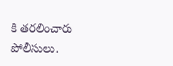కి తరలించారు పోలీసులు.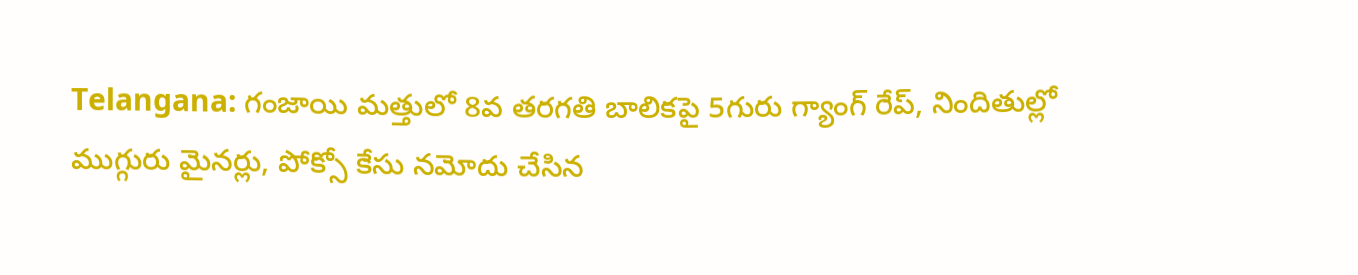Telangana: గంజాయి మత్తులో 8వ తరగతి బాలికపై 5గురు గ్యాంగ్ రేప్, నిందితుల్లో ముగ్గురు మైనర్లు, పోక్సో కేసు నమోదు చేసిన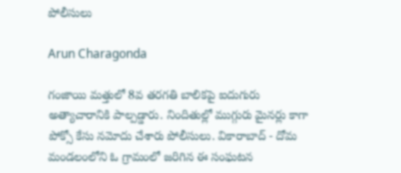పోలీసులు

Arun Charagonda

గంజాయి మత్తులో 8వ తరగతి బాలికపై ఐదుగురు అత్యాచారానికి పాల్పడ్డారు. నిందితుల్లో ముగ్గురు మైనర్లు కాగా పోక్సో కేసు నమోదు చేశారు పోలీసులు. వికారాబాద్ - దోమ మండలంలోని ఓ గ్రామంలో జరిగిన ఈ సంఘటన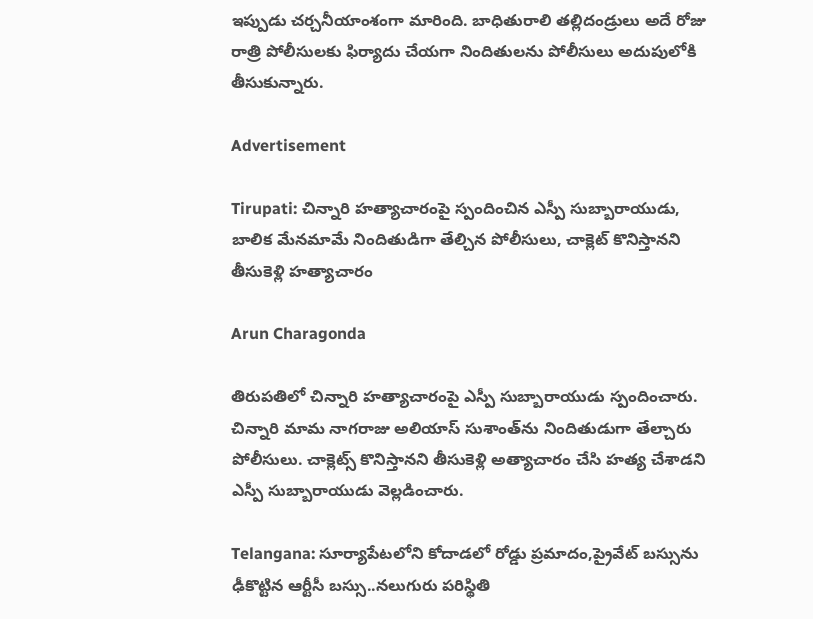ఇప్పుడు చర్చనీయాంశంగా మారింది. బాధితురాలి తల్లిదండ్రులు అదే రోజు రాత్రి పోలీసులకు ఫిర్యాదు చేయగా నిందితులను పోలీసులు అదుపులోకి తీసుకున్నారు.

Advertisement

Tirupati: చిన్నారి హత్యాచారంపై స్పందించిన ఎస్పీ సుబ్బారాయుడు, బాలిక మేనమామే నిందితుడిగా తేల్చిన పోలీసులు, చాక్లెట్ కొనిస్తానని తీసుకెళ్లి హత్యాచారం

Arun Charagonda

తిరుపతిలో చిన్నారి హత్యాచారంపై ఎస్పీ సుబ్బారాయుడు స్పందించారు. చిన్నారి మామ నాగరాజు అలియాస్ సుశాంత్‌ను నిందితుడుగా తేల్చారు పోలీసులు. చాక్లెట్స్ కొనిస్తానని తీసుకెళ్లి అత్యాచారం చేసి హత్య చేశాడని ఎస్పీ సుబ్బారాయుడు వెల్లడించారు.

Telangana: సూర్యాపేటలోని కోదాడలో రోడ్డు ప్రమాదం,ప్రైవేట్‌ బస్సును ఢీకొట్టిన ఆర్టీసీ బస్సు..నలుగురు పరిస్థితి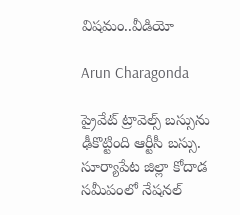విషమం..వీడియో

Arun Charagonda

ప్రైవేట్ ట్రావెల్స్ బస్సును ఢీకొట్టింది ఆర్టీసీ బస్సు. సూర్యాపేట జిల్లా కోదాడ సమీపంలో నేషనల్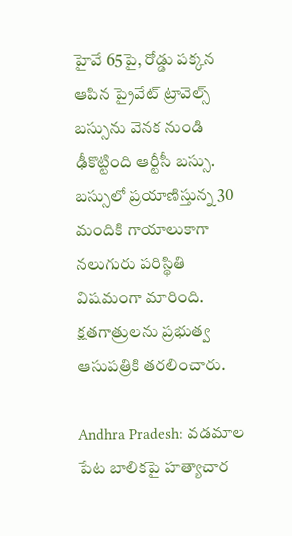హైవే 65పై, రోడ్డు పక్కన ఆపిన ప్రైవేట్ ట్రావెల్స్ బస్సును వెనక నుండి ఢీకొట్టింది ఆర్టీసీ బస్సు. బస్సులో ప్రయాణిస్తున్న 30 మందికి గాయాలుకాగా నలుగురు పరిస్థితి విషమంగా మారింది. క్షతగాత్రులను ప్రభుత్వ ఆసుపత్రికి తరలించారు.

Andhra Pradesh: వడమాల పేట బాలికపై హత్యాచార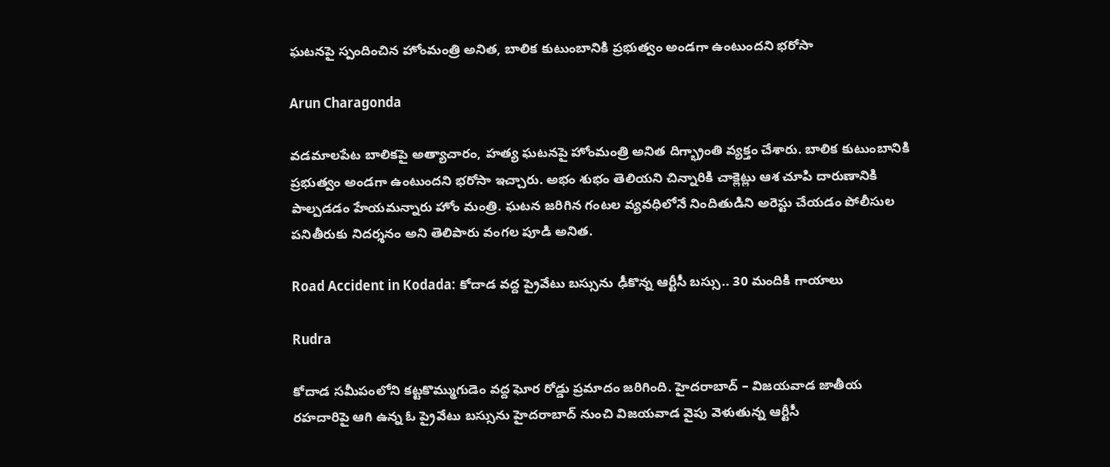ఘటనపై స్పందించిన హోంమంత్రి అనిత, బాలిక కుటుంబానికి ప్రభుత్వం అండగా ఉంటుందని భరోసా

Arun Charagonda

వడమాలపేట బాలికపై అత్యాచారం, హత్య ఘటనపై హోంమంత్రి అనిత దిగ్భ్రాంతి వ్యక్తం చేశారు. బాలిక కుటుంబానికి ప్రభుత్వం అండగా ఉంటుందని భరోసా ఇచ్చారు. అభం శుభం తెలియని చిన్నారికి చాక్లెట్లు ఆశ చూపి దారుణానికి పాల్పడడం హేయమన్నారు హోం మంత్రి. ఘటన జరిగిన గంటల వ్యవధిలోనే నిందితుడిని అరెస్టు చేయడం పోలీసుల పనితీరుకు నిదర్శనం అని తెలిపారు వంగల పూడి అనిత.

Road Accident in Kodada: కోదాడ వద్ద ప్రైవేటు బస్సును ఢీకొన్న ఆర్టీసీ బస్సు.. 30 మందికి గాయాలు

Rudra

కోదాడ సమీపంలోని కట్టకొమ్ముగుడెం వద్ద ఘోర రోడ్డు ప్రమాదం జరిగింది. హైదరాబాద్ – విజయవాడ జాతీయ రహదారిపై ఆగి ఉన్న ఓ ప్రైవేటు బస్సును హైదరాబాద్ నుంచి విజయవాడ వైపు వెళుతున్న ఆర్టీసీ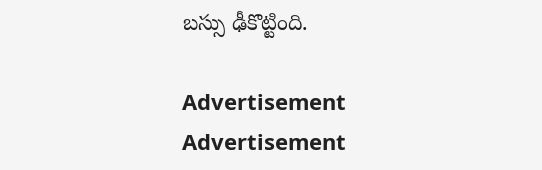బస్సు ఢీకొట్టింది.

Advertisement
Advertisement